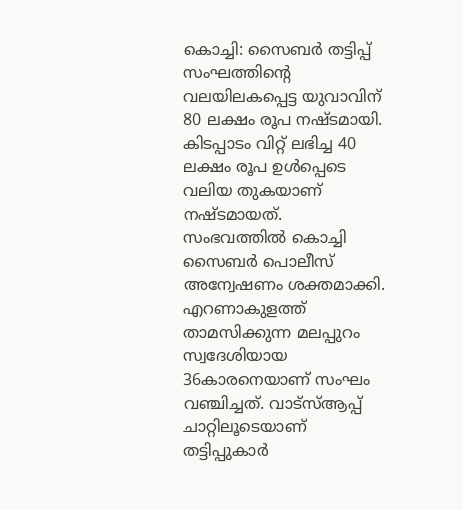കൊച്ചി: സൈബർ തട്ടിപ്പ് സംഘത്തിന്റെ വലയിലകപ്പെട്ട യുവാവിന് 80 ലക്ഷം രൂപ നഷ്ടമായി. കിടപ്പാടം വിറ്റ് ലഭിച്ച 40 ലക്ഷം രൂപ ഉൾപ്പെടെ വലിയ തുകയാണ് നഷ്ടമായത്. സംഭവത്തിൽ കൊച്ചി സൈബർ പൊലീസ് അന്വേഷണം ശക്തമാക്കി.
എറണാകുളത്ത് താമസിക്കുന്ന മലപ്പുറം സ്വദേശിയായ 36കാരനെയാണ് സംഘം വഞ്ചിച്ചത്. വാട്സ്ആപ്പ് ചാറ്റിലൂടെയാണ് തട്ടിപ്പുകാർ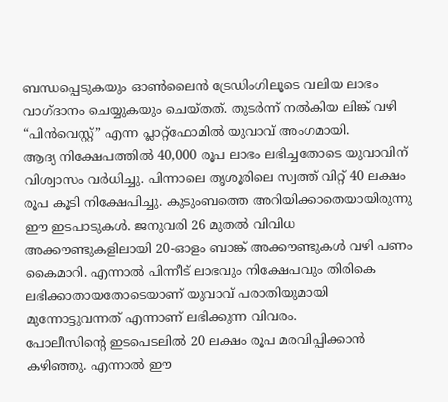ബന്ധപ്പെടുകയും ഓൺലൈൻ ട്രേഡിംഗിലൂടെ വലിയ ലാഭം വാഗ്ദാനം ചെയ്യുകയും ചെയ്തത്. തുടർന്ന് നൽകിയ ലിങ്ക് വഴി “പിൻവെസ്റ്റ്” എന്ന പ്ലാറ്റ്ഫോമിൽ യുവാവ് അംഗമായി.
ആദ്യ നിക്ഷേപത്തിൽ 40,000 രൂപ ലാഭം ലഭിച്ചതോടെ യുവാവിന് വിശ്വാസം വർധിച്ചു. പിന്നാലെ തൃശൂരിലെ സ്വത്ത് വിറ്റ് 40 ലക്ഷം രൂപ കൂടി നിക്ഷേപിച്ചു. കുടുംബത്തെ അറിയിക്കാതെയായിരുന്നു ഈ ഇടപാടുകൾ. ജനുവരി 26 മുതൽ വിവിധ അക്കൗണ്ടുകളിലായി 20-ഓളം ബാങ്ക് അക്കൗണ്ടുകൾ വഴി പണം കൈമാറി. എന്നാൽ പിന്നീട് ലാഭവും നിക്ഷേപവും തിരികെ ലഭിക്കാതായതോടെയാണ് യുവാവ് പരാതിയുമായി മുന്നോട്ടുവന്നത് എന്നാണ് ലഭിക്കുന്ന വിവരം.
പോലീസിന്റെ ഇടപെടലിൽ 20 ലക്ഷം രൂപ മരവിപ്പിക്കാൻ കഴിഞ്ഞു. എന്നാൽ ഈ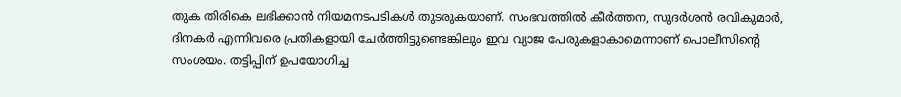തുക തിരികെ ലഭിക്കാൻ നിയമനടപടികൾ തുടരുകയാണ്. സംഭവത്തിൽ കീർത്തന, സുദർശൻ രവികുമാർ, ദിനകർ എന്നിവരെ പ്രതികളായി ചേർത്തിട്ടുണ്ടെങ്കിലും ഇവ വ്യാജ പേരുകളാകാമെന്നാണ് പൊലീസിന്റെ സംശയം. തട്ടിപ്പിന് ഉപയോഗിച്ച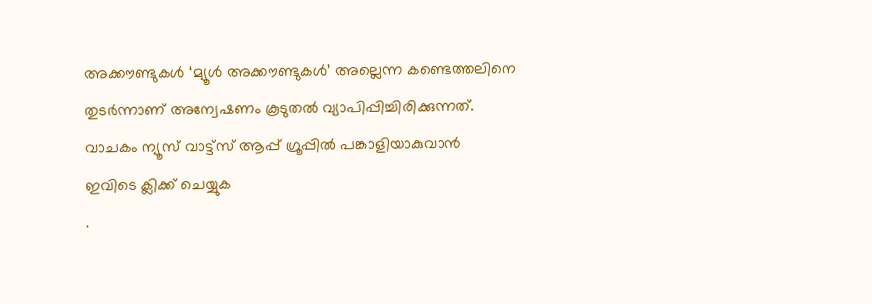അക്കൗണ്ടുകൾ ‘മ്യൂൾ അക്കൗണ്ടുകൾ’ അല്ലെന്ന കണ്ടെത്തലിനെ തുടർന്നാണ് അന്വേഷണം കൂടുതൽ വ്യാപിപ്പിച്ചിരിക്കുന്നത്.
വാചകം ന്യൂസ് വാട്ട്സ് ആപ്പ് ഗ്രൂപ്പിൽ പങ്കാളിയാകുവാൻ
ഇവിടെ ക്ലിക്ക് ചെയ്യുക
.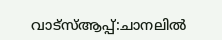വാട്സ്ആപ്പ്:ചാനലിൽ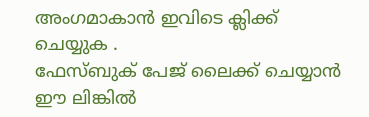അംഗമാകാൻ ഇവിടെ ക്ലിക്ക് ചെയ്യുക .
ഫേസ്ബുക് പേജ് ലൈക്ക് ചെയ്യാൻ ഈ ലിങ്കിൽ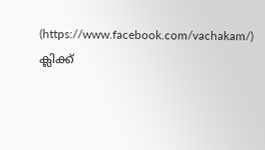(https://www.facebook.com/vachakam/) ക്ലിക്ക്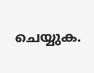ചെയ്യുക.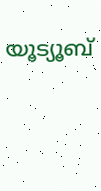യൂട്യൂബ്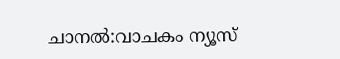ചാനൽ:വാചകം ന്യൂസ്